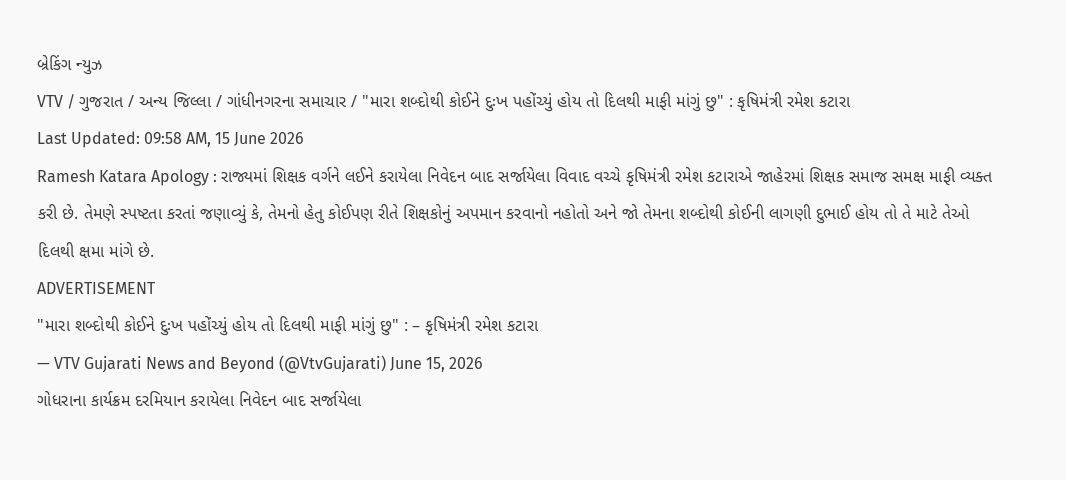બ્રેકિંગ ન્યુઝ
VTV / ગુજરાત / અન્ય જિલ્લા / ગાંધીનગરના સમાચાર / "મારા શબ્દોથી કોઈને દુઃખ પહોંચ્યું હોય તો દિલથી માફી માંગું છુ" : કૃષિમંત્રી રમેશ કટારા
Last Updated: 09:58 AM, 15 June 2026
Ramesh Katara Apology : રાજ્યમાં શિક્ષક વર્ગને લઈને કરાયેલા નિવેદન બાદ સર્જાયેલા વિવાદ વચ્ચે કૃષિમંત્રી રમેશ કટારાએ જાહેરમાં શિક્ષક સમાજ સમક્ષ માફી વ્યક્ત કરી છે. તેમણે સ્પષ્ટતા કરતાં જણાવ્યું કે, તેમનો હેતુ કોઈપણ રીતે શિક્ષકોનું અપમાન કરવાનો નહોતો અને જો તેમના શબ્દોથી કોઈની લાગણી દુભાઈ હોય તો તે માટે તેઓ દિલથી ક્ષમા માંગે છે.
ADVERTISEMENT
"મારા શબ્દોથી કોઈને દુઃખ પહોંચ્યું હોય તો દિલથી માફી માંગું છુ" : – કૃષિમંત્રી રમેશ કટારા
— VTV Gujarati News and Beyond (@VtvGujarati) June 15, 2026
ગોધરાના કાર્યક્રમ દરમિયાન કરાયેલા નિવેદન બાદ સર્જાયેલા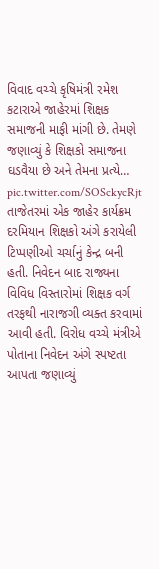વિવાદ વચ્ચે કૃષિમંત્રી રમેશ કટારાએ જાહેરમાં શિક્ષક સમાજની માફી માંગી છે. તેમણે જણાવ્યું કે શિક્ષકો સમાજના ઘડવૈયા છે અને તેમના પ્રત્યે… pic.twitter.com/SOSckycRjt
તાજેતરમાં એક જાહેર કાર્યક્રમ દરમિયાન શિક્ષકો અંગે કરાયેલી ટિપ્પણીઓ ચર્ચાનું કેન્દ્ર બની હતી. નિવેદન બાદ રાજ્યના વિવિધ વિસ્તારોમાં શિક્ષક વર્ગ તરફથી નારાજગી વ્યક્ત કરવામાં આવી હતી. વિરોધ વચ્ચે મંત્રીએ પોતાના નિવેદન અંગે સ્પષ્ટતા આપતા જણાવ્યું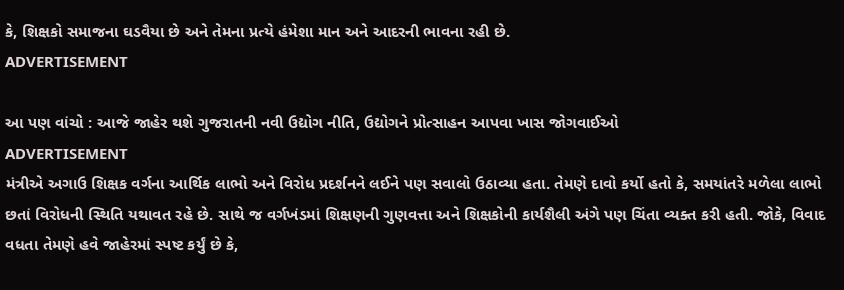કે, શિક્ષકો સમાજના ઘડવૈયા છે અને તેમના પ્રત્યે હંમેશા માન અને આદરની ભાવના રહી છે.
ADVERTISEMENT

આ પણ વાંચો : આજે જાહેર થશે ગુજરાતની નવી ઉદ્યોગ નીતિ, ઉદ્યોગને પ્રોત્સાહન આપવા ખાસ જોગવાઈઓ
ADVERTISEMENT
મંત્રીએ અગાઉ શિક્ષક વર્ગના આર્થિક લાભો અને વિરોધ પ્રદર્શનને લઈને પણ સવાલો ઉઠાવ્યા હતા. તેમણે દાવો કર્યો હતો કે, સમયાંતરે મળેલા લાભો છતાં વિરોધની સ્થિતિ યથાવત રહે છે. સાથે જ વર્ગખંડમાં શિક્ષણની ગુણવત્તા અને શિક્ષકોની કાર્યશૈલી અંગે પણ ચિંતા વ્યક્ત કરી હતી. જોકે, વિવાદ વધતા તેમણે હવે જાહેરમાં સ્પષ્ટ કર્યું છે કે,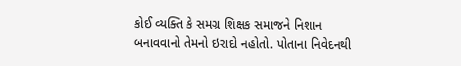કોઈ વ્યક્તિ કે સમગ્ર શિક્ષક સમાજને નિશાન બનાવવાનો તેમનો ઇરાદો નહોતો. પોતાના નિવેદનથી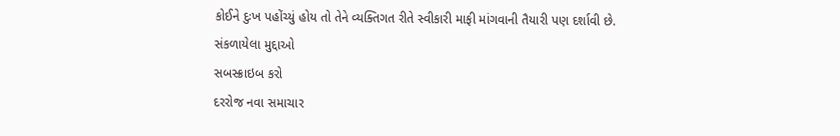કોઈને દુઃખ પહોંચ્યું હોય તો તેને વ્યક્તિગત રીતે સ્વીકારી માફી માંગવાની તૈયારી પણ દર્શાવી છે.
સંકળાયેલા મુદ્દાઓ
સબસ્ક્રાઇબ કરો
દરરોજ નવા સમાચાર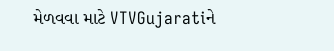મેળવવા માટે VTVGujaratiને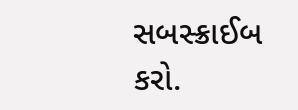સબસ્ક્રાઈબ કરો.